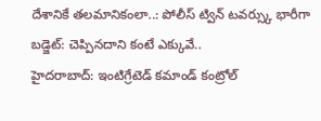దేశానికే తలమానికంలా..: పోలీస్ ట్విన్ టవర్స్కు భారీగా బడ్జెట్: చెప్పినదాని కంటే ఎక్కువే..
హైదరాబాద్: ఇంటిగ్రేటెడ్ కమాండ్ కంట్రోల్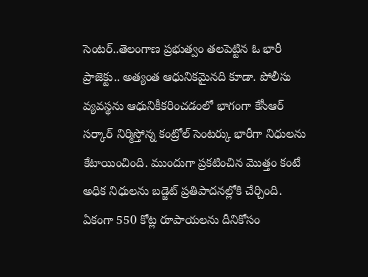సెంటర్..తెలంగాణ ప్రభుత్వం తలపెట్టిన ఓ భారీ ప్రాజెక్టు.. అత్యంత ఆధునికమైనది కూడా. పోలీసు వ్యవస్థను ఆధునికీకరించడంలో భాగంగా కేసీఆర్ సర్కార్ నిర్మిస్తోన్న కంట్రోల్ సెంటర్కు భారీగా నిధులను కేటాయించింది. ముందుగా ప్రకటించిన మొత్తం కంటే అధిక నిధులను బడ్జెట్ ప్రతిపాదనల్లోకి చేర్చింది. ఏకంగా 550 కోట్ల రూపాయలను దీనికోసం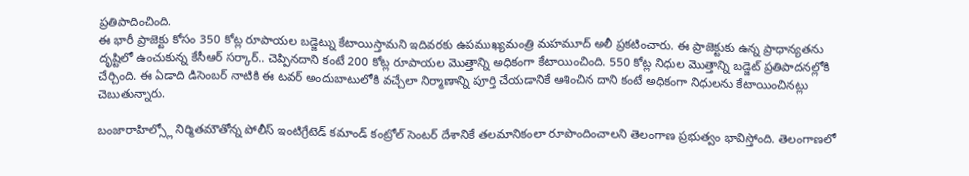ప్రతిపాదించింది.
ఈ భారీ ప్రాజెక్టు కోసం 350 కోట్ల రూపాయల బడ్జెట్ను కేటాయిస్తామని ఇదివరకు ఉపముఖ్యమంత్రి మహమూద్ అలీ ప్రకటించారు. ఈ ప్రాజెక్టుకు ఉన్న ప్రాధాన్యతను దృష్టిలో ఉంచుకున్న కేసీఆర్ సర్కార్.. చెప్పినదాని కంటే 200 కోట్ల రూపాయల మొత్తాన్ని అధికంగా కేటాయించింది. 550 కోట్ల నిధుల మొత్తాన్ని బడ్జెట్ ప్రతిపాదనల్లోకి చేర్చింది. ఈ ఏడాది డిసెంబర్ నాటికి ఈ టవర్ అందుబాటులోకి వచ్చేలా నిర్మాణాన్ని పూర్తి చేయడానికే ఆశించిన దాని కంటే అధికంగా నిధులను కేటాయించినట్లు చెబుతున్నారు.

బంజారాహిల్స్లో నిర్మితమౌతోన్న పోలీస్ ఇంటిగ్రేటెడ్ కమాండ్ కంట్రోల్ సెంటర్ దేశానికే తలమానికంలా రూపొందించాలని తెలంగాణ ప్రభుత్వం భావిస్తోంది. తెలంగాణలో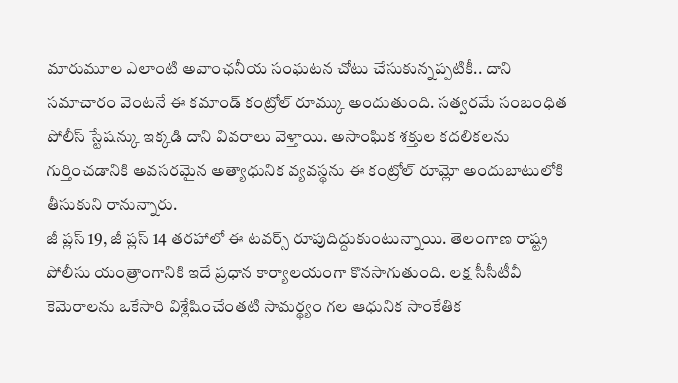మారుమూల ఎలాంటి అవాంఛనీయ సంఘటన చోటు చేసుకున్నప్పటికీ.. దాని సమాచారం వెంటనే ఈ కమాండ్ కంట్రోల్ రూమ్కు అందుతుంది. సత్వరమే సంబంధిత పోలీస్ స్టేషన్కు ఇక్కడి దాని వివరాలు వెళ్తాయి. అసాంఘిక శక్తుల కదలికలను గుర్తించడానికి అవసరమైన అత్యాధునిక వ్యవస్థను ఈ కంట్రోల్ రూమ్లో అందుబాటులోకి తీసుకుని రానున్నారు.
జీ ప్లస్ 19, జీ ప్లస్ 14 తరహాలో ఈ టవర్స్ రూపుదిద్దుకుంటున్నాయి. తెలంగాణ రాష్ట్ర పోలీసు యంత్రాంగానికి ఇదే ప్రధాన కార్యాలయంగా కొనసాగుతుంది. లక్ష సీసీటీవీ కెమెరాలను ఒకేసారి విశ్లేషించేంతటి సామర్థ్యం గల ఆధునిక సాంకేతిక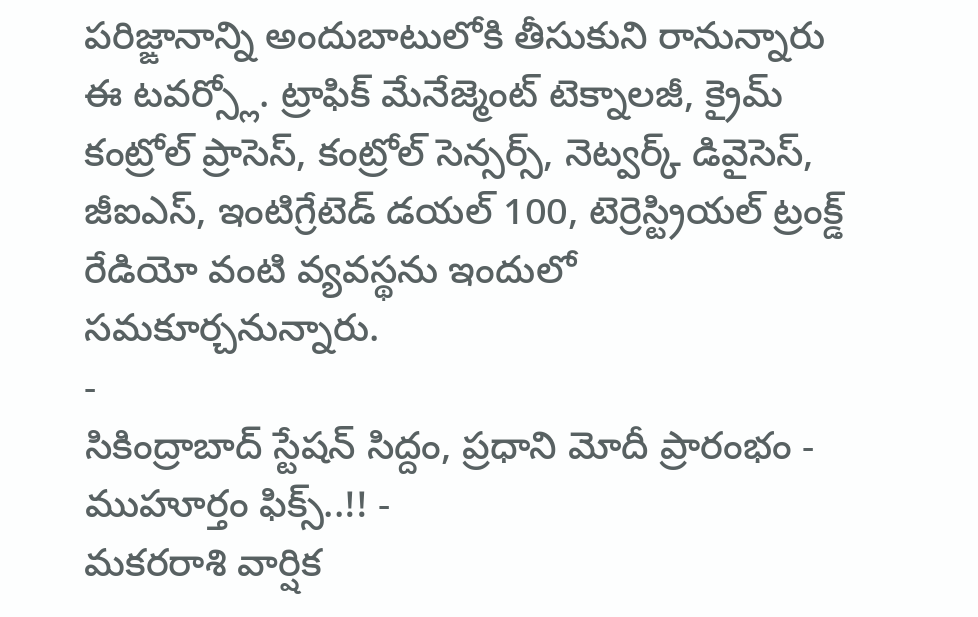పరిజ్ఙానాన్ని అందుబాటులోకి తీసుకుని రానున్నారు ఈ టవర్స్లో. ట్రాఫిక్ మేనేజ్మెంట్ టెక్నాలజీ, క్రైమ్ కంట్రోల్ ప్రాసెస్, కంట్రోల్ సెన్సర్స్, నెట్వర్క్ డివైసెస్, జీఐఎస్, ఇంటిగ్రేటెడ్ డయల్ 100, టెర్రెస్ట్రియల్ ట్రంక్డ్ రేడియో వంటి వ్యవస్థను ఇందులో సమకూర్చనున్నారు.
-
సికింద్రాబాద్ స్టేషన్ సిద్దం, ప్రధాని మోదీ ప్రారంభం - ముహూర్తం ఫిక్స్..!! -
మకరరాశి వార్షిక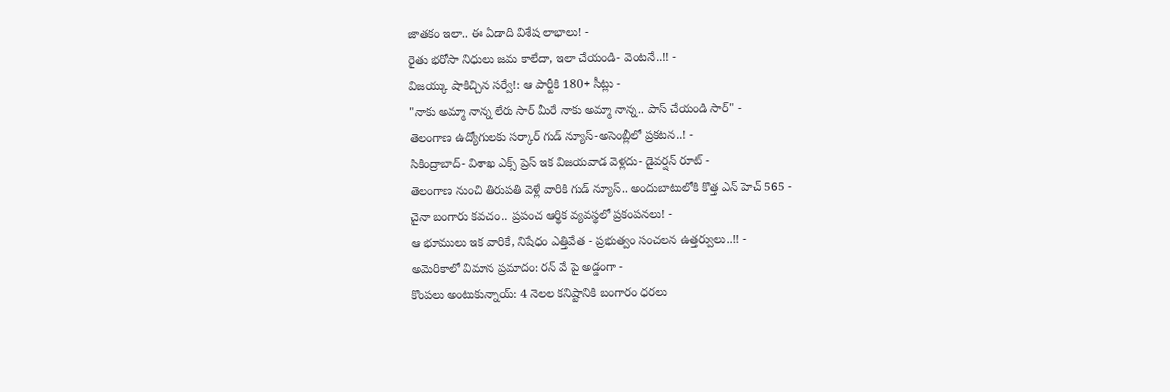జాతకం ఇలా.. ఈ ఏడాది విశేష లాభాలు! -
రైతు భరోసా నిధులు జమ కాలేదా, ఇలా చేయండి- వెంటనే..!! -
విజయ్కు షాకిచ్చిన సర్వే!: ఆ పార్టీకి 180+ సీట్లు -
"నాకు అమ్మా నాన్న లేరు సార్ మీరే నాకు అమ్మా నాన్న.. పాస్ చేయండి సార్" -
తెలంగాణ ఉద్యోగులకు సర్కార్ గుడ్ న్యూస్-అసెంబ్లీలో ప్రకటన..! -
సికింద్రాబాద్- విశాఖ ఎక్స్ ప్రెస్ ఇక విజయవాడ వెళ్లదు- డైవర్షన్ రూట్ -
తెలంగాణ నుంచి తిరుపతి వెళ్లే వారికి గుడ్ న్యూస్.. అందుబాటులోకి కొత్త ఎన్ హెచ్ 565 -
చైనా బంగారు కవచం.. ప్రపంచ ఆర్థిక వ్యవస్థలో ప్రకంపనలు! -
ఆ భూములు ఇక వారికే, నిషేధం ఎత్తివేత - ప్రభుత్వం సంచలన ఉత్తర్వులు..!! -
అమెరికాలో విమాన ప్రమాదం: రన్ వే పై అడ్డంగా -
కొంపలు అంటుకున్నాయ్: 4 నెలల కనిష్టానికి బంగారం ధరలు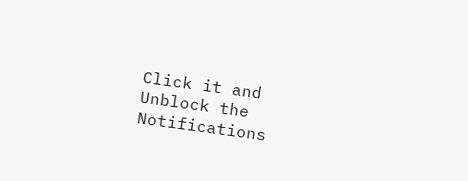Click it and Unblock the Notifications